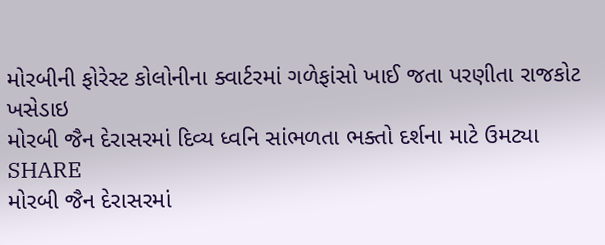મોરબીની ફોરેસ્ટ કોલોનીના ક્વાર્ટરમાં ગળેફાંસો ખાઈ જતા પરણીતા રાજકોટ ખસેડાઇ
મોરબી જૈન દેરાસરમાં દિવ્ય ધ્વનિ સાંભળતા ભક્તો દર્શના માટે ઉમટ્યા
SHARE
મોરબી જૈન દેરાસરમાં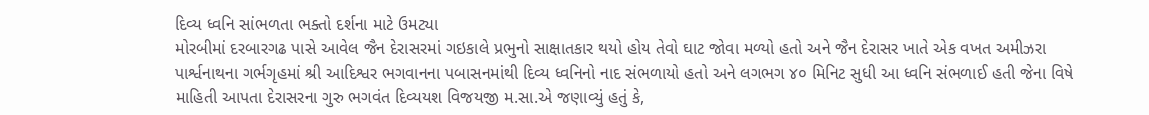દિવ્ય ધ્વનિ સાંભળતા ભક્તો દર્શના માટે ઉમટ્યા
મોરબીમાં દરબારગઢ પાસે આવેલ જૈન દેરાસરમાં ગઇકાલે પ્રભુનો સાક્ષાતકાર થયો હોય તેવો ઘાટ જોવા મળ્યો હતો અને જૈન દેરાસર ખાતે એક વખત અમીઝરા પાર્શ્વનાથના ગર્ભગૃહમાં શ્રી આદિશ્વર ભગવાનના પબાસનમાંથી દિવ્ય ધ્વનિનો નાદ સંભળાયો હતો અને લગભગ ૪૦ મિનિટ સુધી આ ધ્વનિ સંભળાઈ હતી જેના વિષે માહિતી આપતા દેરાસરના ગુરુ ભગવંત દિવ્યયશ વિજયજી મ.સા.એ જણાવ્યું હતું કે,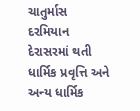ચાતુર્માસ દરમિયાન દેરાસરમાં થતી ધાર્મિક પ્રવૃત્તિ અને અન્ય ધાર્મિક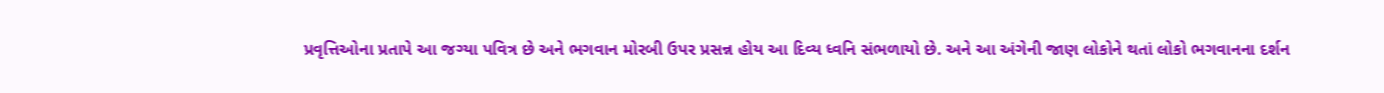પ્રવૃત્તિઓના પ્રતાપે આ જગ્યા પવિત્ર છે અને ભગવાન મોરબી ઉપર પ્રસન્ન હોય આ દિવ્ય ધ્વનિ સંભળાયો છે. અને આ અંગેની જાણ લોકોને થતાં લોકો ભગવાનના દર્શન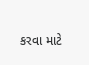કરવા માટે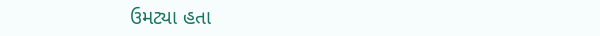ઉમટ્યા હતા